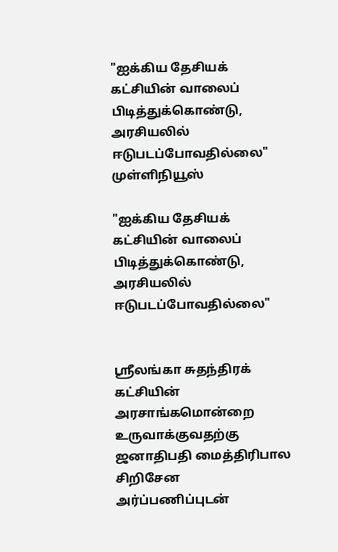"ஐக்கிய தேசியக் கட்சியின் வாலைப் பிடித்துக்கொண்டு, அரசியலில் ஈடுபடப்போவதில்லை" முள்ளிநியூஸ்

"ஐக்கிய தேசியக் கட்சியின் வாலைப் பிடித்துக்கொண்டு, அரசியலில் ஈடுபடப்போவதில்லை"


ஸ்ரீலங்கா சுதந்திரக் கட்சியின் அரசாங்கமொன்றை உருவாக்குவதற்கு ஜனாதிபதி மைத்திரிபால சிறிசேன அர்ப்பணிப்புடன்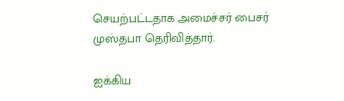செயற்பட்டதாக அமைச்சர் பைசர் முஸ்தபா தெரிவித்தார்.

ஐக்கிய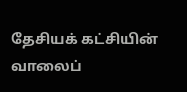தேசியக் கட்சியின் வாலைப்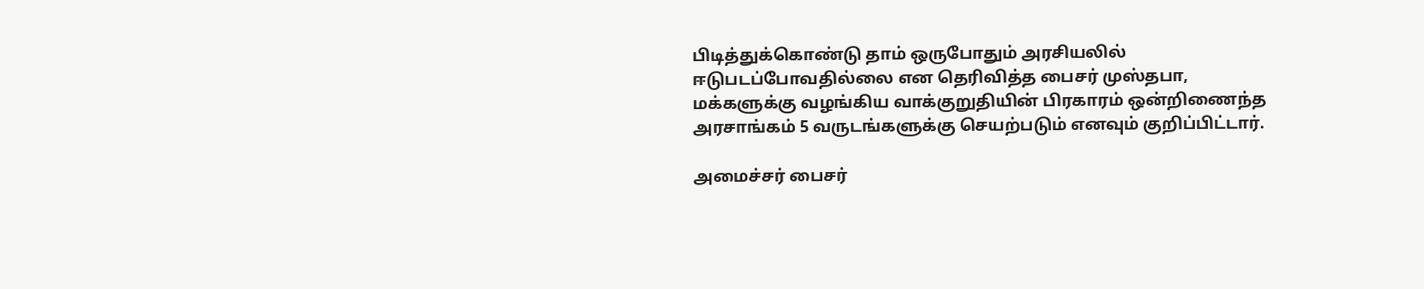பிடித்துக்கொண்டு தாம் ஒருபோதும் அரசியலில் ஈடுபடப்போவதில்லை என தெரிவித்த பைசர் முஸ்தபா, மக்களுக்கு வழங்கிய வாக்குறுதியின் பிரகாரம் ஒன்றிணைந்த அரசாங்கம் 5 வருடங்களுக்கு செயற்படும் எனவும் குறிப்பிட்டார்.

அமைச்சர் பைசர்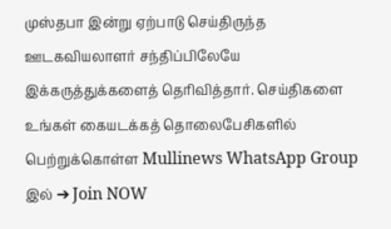முஸ்தபா இன்று ஏற்பாடு செய்திருந்த ஊடகவியலாளர் சந்திப்பிலேயே இக்கருத்துக்களைத் தெரிவித்தார். செய்திகளை உங்கள் கையடக்கத் தொலைபேசிகளில் பெற்றுக்கொள்ள Mullinews WhatsApp Group இல் ➔ Join NOW